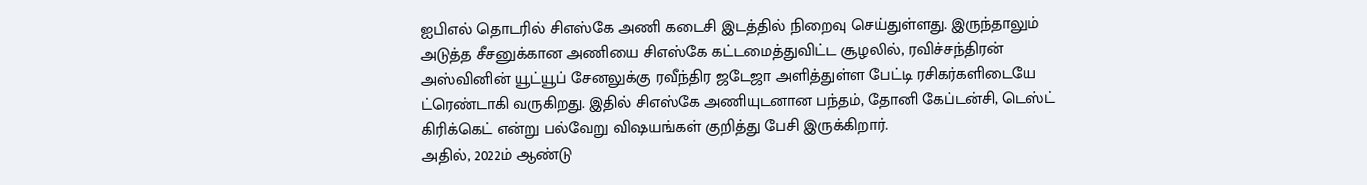ஐபிஎல் தொடரில் சிஎஸ்கே அணி கடைசி இடத்தில் நிறைவு செய்துள்ளது. இருந்தாலும் அடுத்த சீசனுக்கான அணியை சிஎஸ்கே கட்டமைத்துவிட்ட சூழலில், ரவிச்சந்திரன் அஸ்வினின் யூட்யூப் சேனலுக்கு ரவீந்திர ஜடேஜா அளித்துள்ள பேட்டி ரசிகர்களிடையே ட்ரெண்டாகி வருகிறது. இதில் சிஎஸ்கே அணியுடனான பந்தம், தோனி கேப்டன்சி, டெஸ்ட் கிரிக்கெட் என்று பல்வேறு விஷயங்கள் குறித்து பேசி இருக்கிறார்.
அதில், 2022ம் ஆண்டு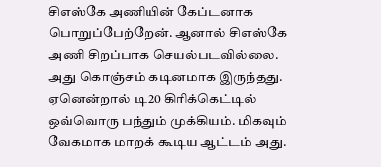சிஎஸ்கே அணியின் கேப்டனாக பொறுப்பேற்றேன். ஆனால் சிஎஸ்கே அணி சிறப்பாக செயல்படவில்லை. அது கொஞ்சம் கடினமாக இருந்தது. ஏனென்றால் டி20 கிரிக்கெட்டில் ஒவ்வொரு பந்தும் முக்கியம். மிகவும் வேகமாக மாறக் கூடிய ஆட்டம் அது.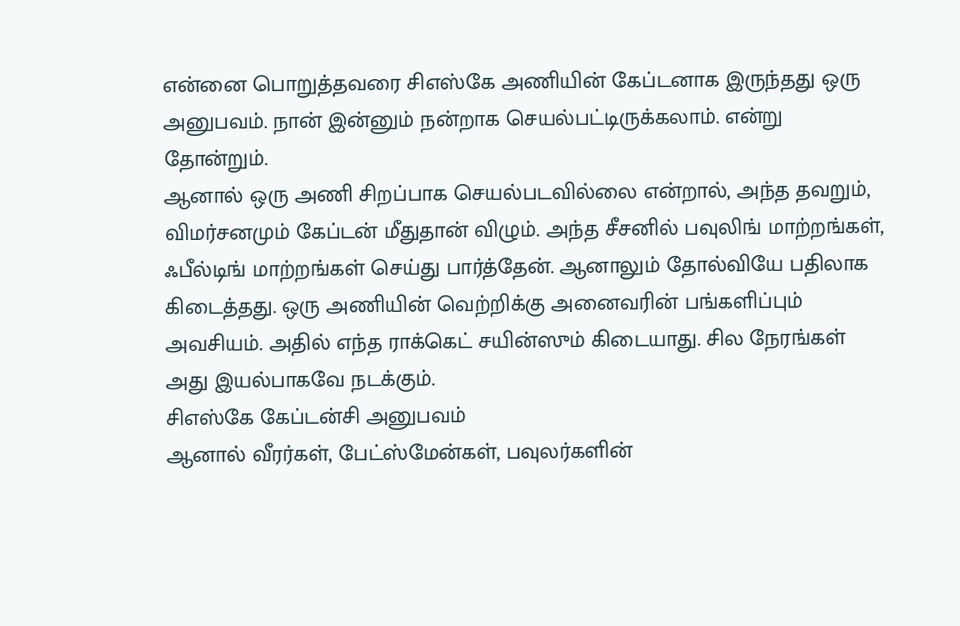என்னை பொறுத்தவரை சிஎஸ்கே அணியின் கேப்டனாக இருந்தது ஒரு அனுபவம். நான் இன்னும் நன்றாக செயல்பட்டிருக்கலாம். என்று தோன்றும்.
ஆனால் ஒரு அணி சிறப்பாக செயல்படவில்லை என்றால், அந்த தவறும், விமர்சனமும் கேப்டன் மீதுதான் விழும். அந்த சீசனில் பவுலிங் மாற்றங்கள், ஃபீல்டிங் மாற்றங்கள் செய்து பார்த்தேன். ஆனாலும் தோல்வியே பதிலாக கிடைத்தது. ஒரு அணியின் வெற்றிக்கு அனைவரின் பங்களிப்பும் அவசியம். அதில் எந்த ராக்கெட் சயின்ஸும் கிடையாது. சில நேரங்கள் அது இயல்பாகவே நடக்கும்.
சிஎஸ்கே கேப்டன்சி அனுபவம்
ஆனால் வீரர்கள், பேட்ஸ்மேன்கள், பவுலர்களின்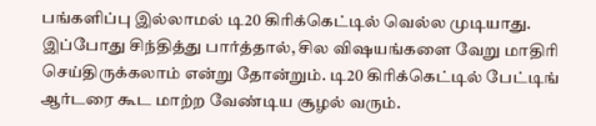பங்களிப்பு இல்லாமல் டி20 கிரிக்கெட்டில் வெல்ல முடியாது. இப்போது சிந்தித்து பார்த்தால், சில விஷயங்களை வேறு மாதிரி செய்திருக்கலாம் என்று தோன்றும். டி20 கிரிக்கெட்டில் பேட்டிங் ஆர்டரை கூட மாற்ற வேண்டிய சூழல் வரும்.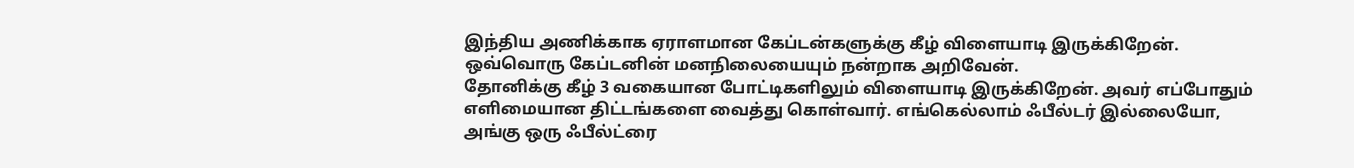இந்திய அணிக்காக ஏராளமான கேப்டன்களுக்கு கீழ் விளையாடி இருக்கிறேன். ஒவ்வொரு கேப்டனின் மனநிலையையும் நன்றாக அறிவேன்.
தோனிக்கு கீழ் 3 வகையான போட்டிகளிலும் விளையாடி இருக்கிறேன். அவர் எப்போதும் எளிமையான திட்டங்களை வைத்து கொள்வார். எங்கெல்லாம் ஃபீல்டர் இல்லையோ, அங்கு ஒரு ஃபீல்ட்ரை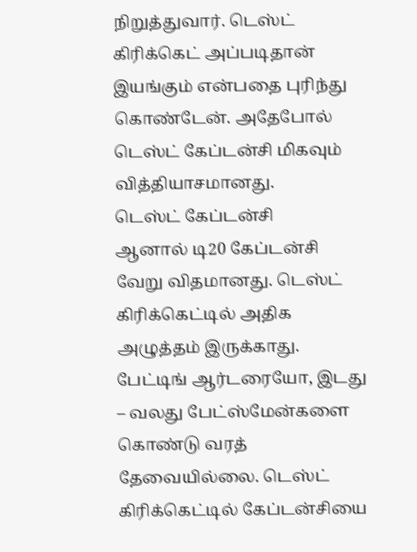நிறுத்துவார். டெஸ்ட் கிரிக்கெட் அப்படிதான் இயங்கும் என்பதை புரிந்து கொண்டேன். அதேபோல் டெஸ்ட் கேப்டன்சி மிகவும் வித்தியாசமானது.
டெஸ்ட் கேப்டன்சி
ஆனால் டி20 கேப்டன்சி வேறு விதமானது. டெஸ்ட் கிரிக்கெட்டில் அதிக அழுத்தம் இருக்காது. பேட்டிங் ஆர்டரையோ, இடது – வலது பேட்ஸ்மேன்களை கொண்டு வரத் தேவையில்லை. டெஸ்ட் கிரிக்கெட்டில் கேப்டன்சியை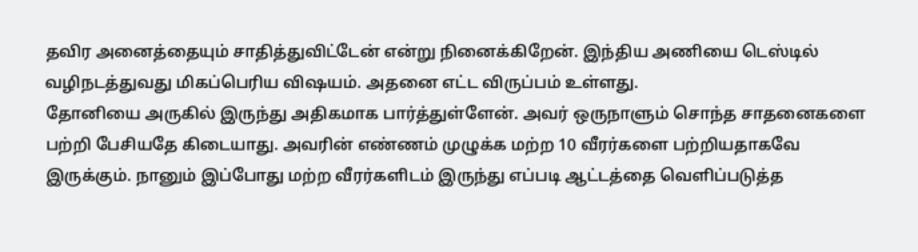தவிர அனைத்தையும் சாதித்துவிட்டேன் என்று நினைக்கிறேன். இந்திய அணியை டெஸ்டில் வழிநடத்துவது மிகப்பெரிய விஷயம். அதனை எட்ட விருப்பம் உள்ளது.
தோனியை அருகில் இருந்து அதிகமாக பார்த்துள்ளேன். அவர் ஒருநாளும் சொந்த சாதனைகளை பற்றி பேசியதே கிடையாது. அவரின் எண்ணம் முழுக்க மற்ற 10 வீரர்களை பற்றியதாகவே இருக்கும். நானும் இப்போது மற்ற வீரர்களிடம் இருந்து எப்படி ஆட்டத்தை வெளிப்படுத்த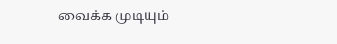வைக்க முடியும்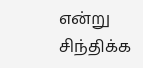என்று சிந்திக்க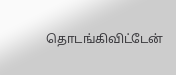தொடங்கிவிட்டேன்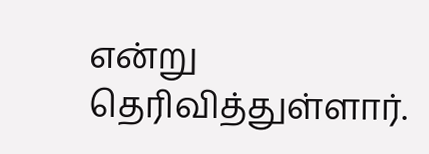என்று தெரிவித்துள்ளார்.